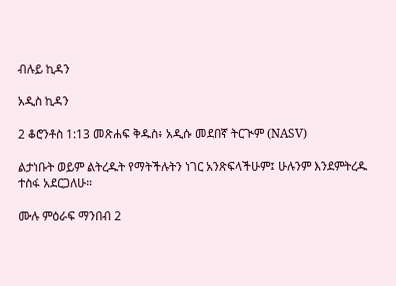ብሉይ ኪዳን

አዲስ ኪዳን

2 ቆሮንቶስ 1:13 መጽሐፍ ቅዱስ፥ አዲሱ መደበኛ ትርጒም (NASV)

ልታነቡት ወይም ልትረዱት የማትችሉትን ነገር አንጽፍላችሁም፤ ሁሉንም እንደምትረዱ ተስፋ አደርጋለሁ።

ሙሉ ምዕራፍ ማንበብ 2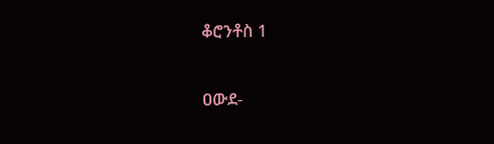ቆሮንቶስ 1

ዐውደ-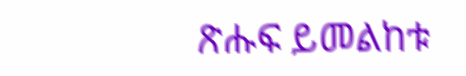ጽሑፍ ይመልከቱ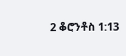2 ቆሮንቶስ 1:13